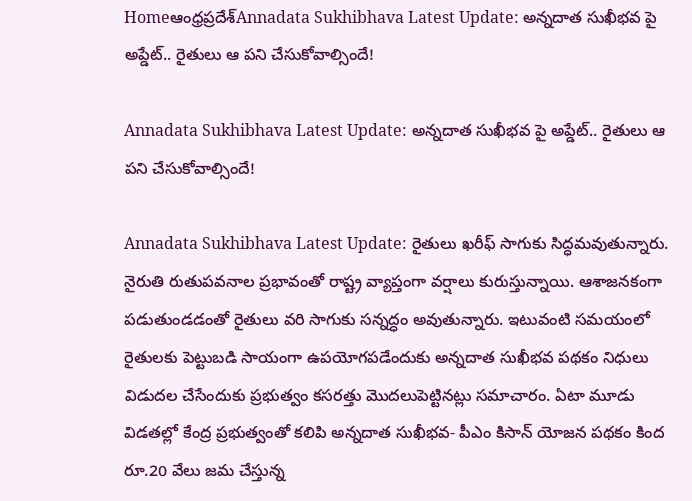Homeఆంధ్రప్రదేశ్‌Annadata Sukhibhava Latest Update: అన్నదాత సుఖీభవ పై అప్డేట్.. రైతులు ఆ పని చేసుకోవాల్సిందే!

Annadata Sukhibhava Latest Update: అన్నదాత సుఖీభవ పై అప్డేట్.. రైతులు ఆ పని చేసుకోవాల్సిందే!

Annadata Sukhibhava Latest Update: రైతులు ఖరీఫ్ సాగుకు సిద్ధమవుతున్నారు. నైరుతి రుతుపవనాల ప్రభావంతో రాష్ట్ర వ్యాప్తంగా వర్షాలు కురుస్తున్నాయి. ఆశాజనకంగా పడుతుండడంతో రైతులు వరి సాగుకు సన్నద్ధం అవుతున్నారు. ఇటువంటి సమయంలో రైతులకు పెట్టుబడి సాయంగా ఉపయోగపడేందుకు అన్నదాత సుఖీభవ పథకం నిధులు విడుదల చేసేందుకు ప్రభుత్వం కసరత్తు మొదలుపెట్టినట్లు సమాచారం. ఏటా మూడు విడతల్లో కేంద్ర ప్రభుత్వంతో కలిపి అన్నదాత సుఖీభవ- పీఎం కిసాన్ యోజన పథకం కింద రూ.20 వేలు జమ చేస్తున్న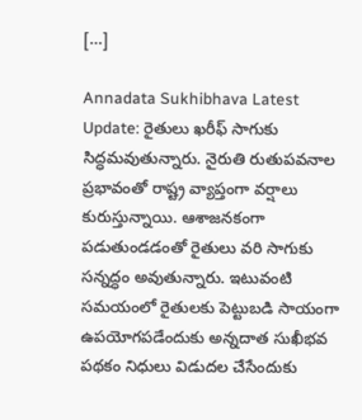[…]

Annadata Sukhibhava Latest Update: రైతులు ఖరీఫ్ సాగుకు సిద్ధమవుతున్నారు. నైరుతి రుతుపవనాల ప్రభావంతో రాష్ట్ర వ్యాప్తంగా వర్షాలు కురుస్తున్నాయి. ఆశాజనకంగా పడుతుండడంతో రైతులు వరి సాగుకు సన్నద్ధం అవుతున్నారు. ఇటువంటి సమయంలో రైతులకు పెట్టుబడి సాయంగా ఉపయోగపడేందుకు అన్నదాత సుఖీభవ పథకం నిధులు విడుదల చేసేందుకు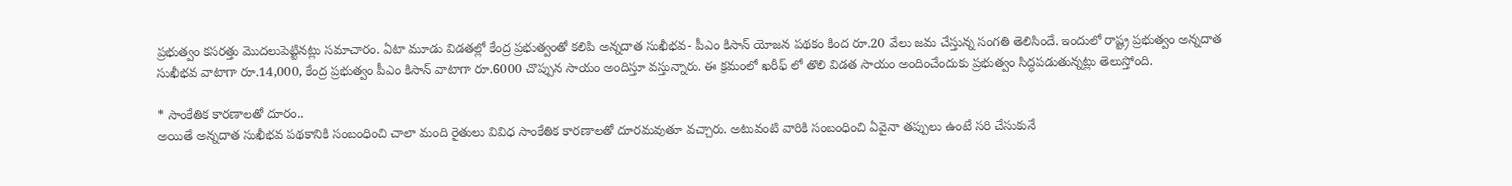ప్రభుత్వం కసరత్తు మొదలుపెట్టినట్లు సమాచారం. ఏటా మూడు విడతల్లో కేంద్ర ప్రభుత్వంతో కలిపి అన్నదాత సుఖీభవ- పీఎం కిసాన్ యోజన పథకం కింద రూ.20 వేలు జమ చేస్తున్న సంగతి తెలిసిందే. ఇందులో రాష్ట్ర ప్రభుత్వం అన్నదాత సుఖీభవ వాటాగా రూ.14,000, కేంద్ర ప్రభుత్వం పీఎం కిసాన్ వాటాగా రూ.6000 చొప్పున సాయం అందిస్తూ వస్తున్నారు. ఈ క్రమంలో ఖరీఫ్ లో తొలి విడత సాయం అందించేందుకు ప్రభుత్వం సిద్ధపడుతున్నట్లు తెలుస్తోంది.

* సాంకేతిక కారణాలతో దూరం..
అయితే అన్నదాత సుఖీభవ పథకానికి సంబంధించి చాలా మంది రైతులు వివిధ సాంకేతిక కారణాలతో దూరమవుతూ వచ్చారు. అటువంటి వారికి సంబంధించి ఏవైనా తప్పులు ఉంటే సరి చేసుకునే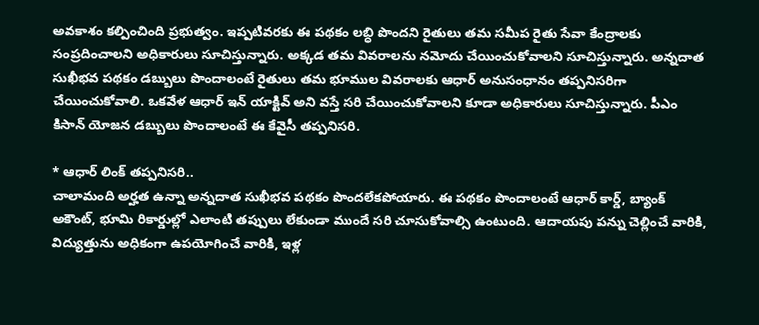అవకాశం కల్పించింది ప్రభుత్వం. ఇప్పటివరకు ఈ పథకం లబ్ధి పొందని రైతులు తమ సమీప రైతు సేవా కేంద్రాలకు సంప్రదించాలని అధికారులు సూచిస్తున్నారు. అక్కడ తమ వివరాలను నమోదు చేయించుకోవాలని సూచిస్తున్నారు. అన్నదాత సుఖీభవ పథకం డబ్బులు పొందాలంటే రైతులు తమ భూముల వివరాలకు ఆధార్ అనుసంధానం తప్పనిసరిగా చేయించుకోవాలి. ఒకవేళ ఆధార్ ఇన్ యాక్టివ్ అని వస్తే సరి చేయించుకోవాలని కూడా అధికారులు సూచిస్తున్నారు. పీఎం కిసాన్ యోజన డబ్బులు పొందాలంటే ఈ కేవైసీ తప్పనిసరి.

* ఆధార్ లింక్ తప్పనిసరి..
చాలామంది అర్హత ఉన్నా అన్నదాత సుఖీభవ పథకం పొందలేకపోయారు. ఈ పథకం పొందాలంటే ఆధార్ కార్డ్, బ్యాంక్ అకౌంట్, భూమి రికార్డుల్లో ఎలాంటి తప్పులు లేకుండా ముందే సరి చూసుకోవాల్సి ఉంటుంది. ఆదాయపు పన్ను చెల్లించే వారికి, విద్యుత్తును అధికంగా ఉపయోగించే వారికి, ఇళ్ల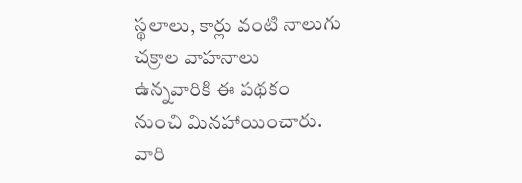స్థలాలు, కార్లు వంటి నాలుగు చక్రాల వాహనాలు ఉన్నవారికి ఈ పథకం నుంచి మినహాయించారు. వారి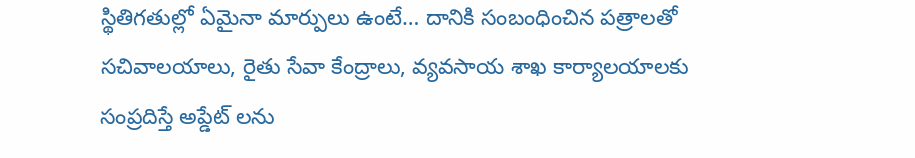స్థితిగతుల్లో ఏమైనా మార్పులు ఉంటే… దానికి సంబంధించిన పత్రాలతో సచివాలయాలు, రైతు సేవా కేంద్రాలు, వ్యవసాయ శాఖ కార్యాలయాలకు సంప్రదిస్తే అప్డేట్ లను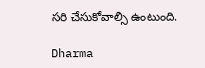సరి చేసుకోవాల్సి ఉంటుంది.

Dharma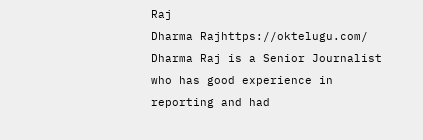Raj
Dharma Rajhttps://oktelugu.com/
Dharma Raj is a Senior Journalist who has good experience in reporting and had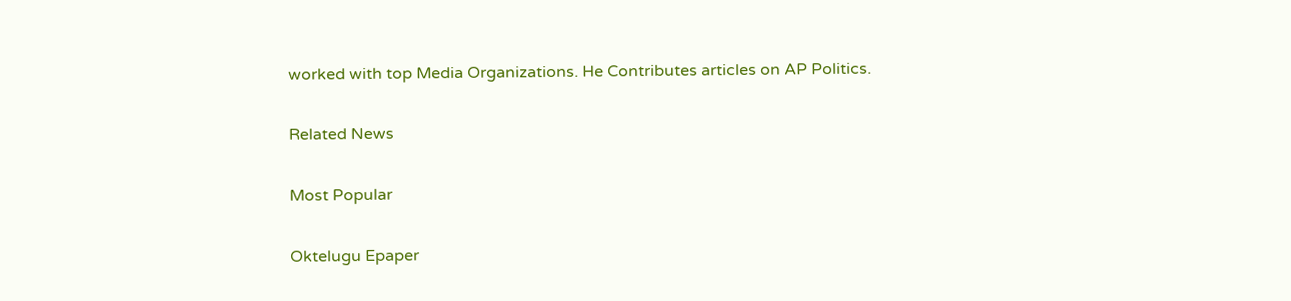worked with top Media Organizations. He Contributes articles on AP Politics.

Related News

Most Popular

Oktelugu Epaper